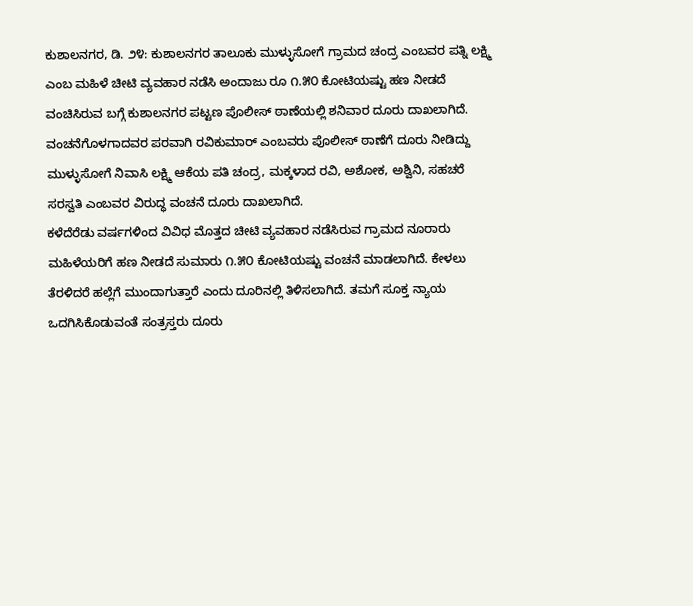ಕುಶಾಲನಗರ, ಡಿ. ೨೪: ಕುಶಾಲನಗರ ತಾಲೂಕು ಮುಳ್ಳುಸೋಗೆ ಗ್ರಾಮದ ಚಂದ್ರ ಎಂಬವರ ಪತ್ನಿ ಲಕ್ಷ್ಮಿ ಎಂಬ ಮಹಿಳೆ ಚೀಟಿ ವ್ಯವಹಾರ ನಡೆಸಿ ಅಂದಾಜು ರೂ ೧.೫೦ ಕೋಟಿಯಷ್ಟು ಹಣ ನೀಡದೆ ವಂಚಿಸಿರುವ ಬಗ್ಗೆ ಕುಶಾಲನಗರ ಪಟ್ಟಣ ಪೊಲೀಸ್ ಠಾಣೆಯಲ್ಲಿ ಶನಿವಾರ ದೂರು ದಾಖಲಾಗಿದೆ.
ವಂಚನೆಗೊಳಗಾದವರ ಪರವಾಗಿ ರವಿಕುಮಾರ್ ಎಂಬವರು ಪೊಲೀಸ್ ಠಾಣೆಗೆ ದೂರು ನೀಡಿದ್ದು ಮುಳ್ಳುಸೋಗೆ ನಿವಾಸಿ ಲಕ್ಷ್ಮಿ ಆಕೆಯ ಪತಿ ಚಂದ್ರ, ಮಕ್ಕಳಾದ ರವಿ, ಅಶೋಕ, ಅಶ್ವಿನಿ, ಸಹಚರೆ ಸರಸ್ವತಿ ಎಂಬವರ ವಿರುದ್ಧ ವಂಚನೆ ದೂರು ದಾಖಲಾಗಿದೆ.
ಕಳೆದೆರೆಡು ವರ್ಷಗಳಿಂದ ವಿವಿಧ ಮೊತ್ತದ ಚೀಟಿ ವ್ಯವಹಾರ ನಡೆಸಿರುವ ಗ್ರಾಮದ ನೂರಾರು ಮಹಿಳೆಯರಿಗೆ ಹಣ ನೀಡದೆ ಸುಮಾರು ೧.೫೦ ಕೋಟಿಯಷ್ಟು ವಂಚನೆ ಮಾಡಲಾಗಿದೆ. ಕೇಳಲು ತೆರಳಿದರೆ ಹಲ್ಲೆಗೆ ಮುಂದಾಗುತ್ತಾರೆ ಎಂದು ದೂರಿನಲ್ಲಿ ತಿಳಿಸಲಾಗಿದೆ. ತಮಗೆ ಸೂಕ್ತ ನ್ಯಾಯ ಒದಗಿಸಿಕೊಡುವಂತೆ ಸಂತ್ರಸ್ತರು ದೂರು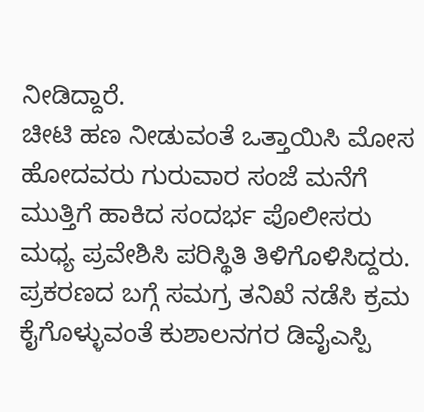ನೀಡಿದ್ದಾರೆ.
ಚೀಟಿ ಹಣ ನೀಡುವಂತೆ ಒತ್ತಾಯಿಸಿ ಮೋಸ ಹೋದವರು ಗುರುವಾರ ಸಂಜೆ ಮನೆಗೆ ಮುತ್ತಿಗೆ ಹಾಕಿದ ಸಂದರ್ಭ ಪೊಲೀಸರು ಮಧ್ಯ ಪ್ರವೇಶಿಸಿ ಪರಿಸ್ಥಿತಿ ತಿಳಿಗೊಳಿಸಿದ್ದರು.
ಪ್ರಕರಣದ ಬಗ್ಗೆ ಸಮಗ್ರ ತನಿಖೆ ನಡೆಸಿ ಕ್ರಮ ಕೈಗೊಳ್ಳುವಂತೆ ಕುಶಾಲನಗರ ಡಿವೈಎಸ್ಪಿ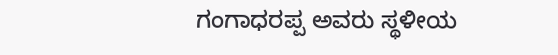ಗಂಗಾಧರಪ್ಪ ಅವರು ಸ್ಥಳೀಯ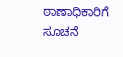ಠಾಣಾಧಿಕಾರಿಗೆ ಸೂಚನೆ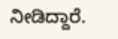ನೀಡಿದ್ದಾರೆ.